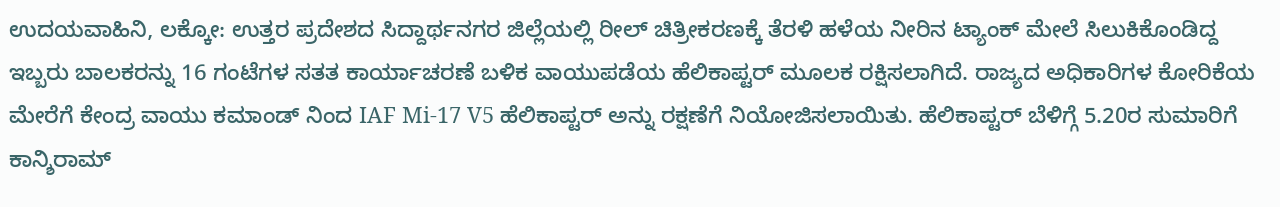ಉದಯವಾಹಿನಿ, ಲಕ್ಕೋ: ಉತ್ತರ ಪ್ರದೇಶದ ಸಿದ್ದಾರ್ಥನಗರ ಜಿಲ್ಲೆಯಲ್ಲಿ ರೀಲ್ ಚಿತ್ರೀಕರಣಕ್ಕೆ ತೆರಳಿ ಹಳೆಯ ನೀರಿನ ಟ್ಯಾಂಕ್ ಮೇಲೆ ಸಿಲುಕಿಕೊಂಡಿದ್ದ ಇಬ್ಬರು ಬಾಲಕರನ್ನು 16 ಗಂಟೆಗಳ ಸತತ ಕಾರ್ಯಾಚರಣೆ ಬಳಿಕ ವಾಯುಪಡೆಯ ಹೆಲಿಕಾಪ್ಟರ್ ಮೂಲಕ ರಕ್ಷಿಸಲಾಗಿದೆ. ರಾಜ್ಯದ ಅಧಿಕಾರಿಗಳ ಕೋರಿಕೆಯ ಮೇರೆಗೆ ಕೇಂದ್ರ ವಾಯು ಕಮಾಂಡ್ ನಿಂದ IAF Mi-17 V5 ಹೆಲಿಕಾಪ್ಟರ್ ಅನ್ನು ರಕ್ಷಣೆಗೆ ನಿಯೋಜಿಸಲಾಯಿತು. ಹೆಲಿಕಾಪ್ಟರ್ ಬೆಳಿಗ್ಗೆ 5.20ರ ಸುಮಾರಿಗೆ ಕಾನ್ಶಿರಾಮ್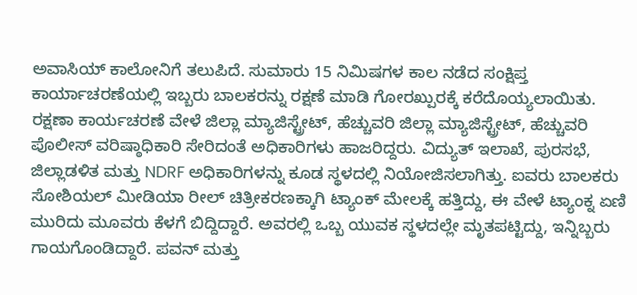ಅವಾಸಿಯ್ ಕಾಲೋನಿಗೆ ತಲುಪಿದೆ. ಸುಮಾರು 15 ನಿಮಿಷಗಳ ಕಾಲ ನಡೆದ ಸಂಕ್ಷಿಪ್ತ ಕಾರ್ಯಾಚರಣೆಯಲ್ಲಿ ಇಬ್ಬರು ಬಾಲಕರನ್ನು ರಕ್ಷಣೆ ಮಾಡಿ ಗೋರಖ್ಪುರಕ್ಕೆ ಕರೆದೊಯ್ಯಲಾಯಿತು.
ರಕ್ಷಣಾ ಕಾರ್ಯಚರಣೆ ವೇಳೆ ಜಿಲ್ಲಾ ಮ್ಯಾಜಿಸ್ಟ್ರೇಟ್, ಹೆಚ್ಚುವರಿ ಜಿಲ್ಲಾ ಮ್ಯಾಜಿಸ್ಟ್ರೇಟ್, ಹೆಚ್ಚುವರಿ ಪೊಲೀಸ್ ವರಿಷ್ಠಾಧಿಕಾರಿ ಸೇರಿದಂತೆ ಅಧಿಕಾರಿಗಳು ಹಾಜರಿದ್ದರು. ವಿದ್ಯುತ್ ಇಲಾಖೆ, ಪುರಸಭೆ, ಜಿಲ್ಲಾಡಳಿತ ಮತ್ತು NDRF ಅಧಿಕಾರಿಗಳನ್ನು ಕೂಡ ಸ್ಥಳದಲ್ಲಿ ನಿಯೋಜಿಸಲಾಗಿತ್ತು. ಐವರು ಬಾಲಕರು ಸೋಶಿಯಲ್ ಮೀಡಿಯಾ ರೀಲ್ ಚಿತ್ರೀಕರಣಕ್ಕಾಗಿ ಟ್ಯಾಂಕ್ ಮೇಲಕ್ಕೆ ಹತ್ತಿದ್ದು, ಈ ವೇಳೆ ಟ್ಯಾಂಕ್ನ ಏಣಿ ಮುರಿದು ಮೂವರು ಕೆಳಗೆ ಬಿದ್ದಿದ್ದಾರೆ. ಅವರಲ್ಲಿ ಒಬ್ಬ ಯುವಕ ಸ್ಥಳದಲ್ಲೇ ಮೃತಪಟ್ಟಿದ್ದು, ಇನ್ನಿಬ್ಬರು ಗಾಯಗೊಂಡಿದ್ದಾರೆ. ಪವನ್ ಮತ್ತು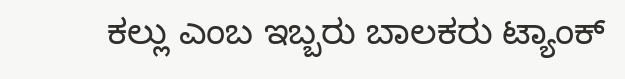ಕಲ್ಲು ಎಂಬ ಇಬ್ಬರು ಬಾಲಕರು ಟ್ಯಾಂಕ್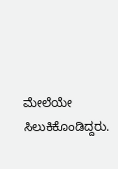ಮೇಲೆಯೇ ಸಿಲುಕಿಕೊಂಡಿದ್ದರು.